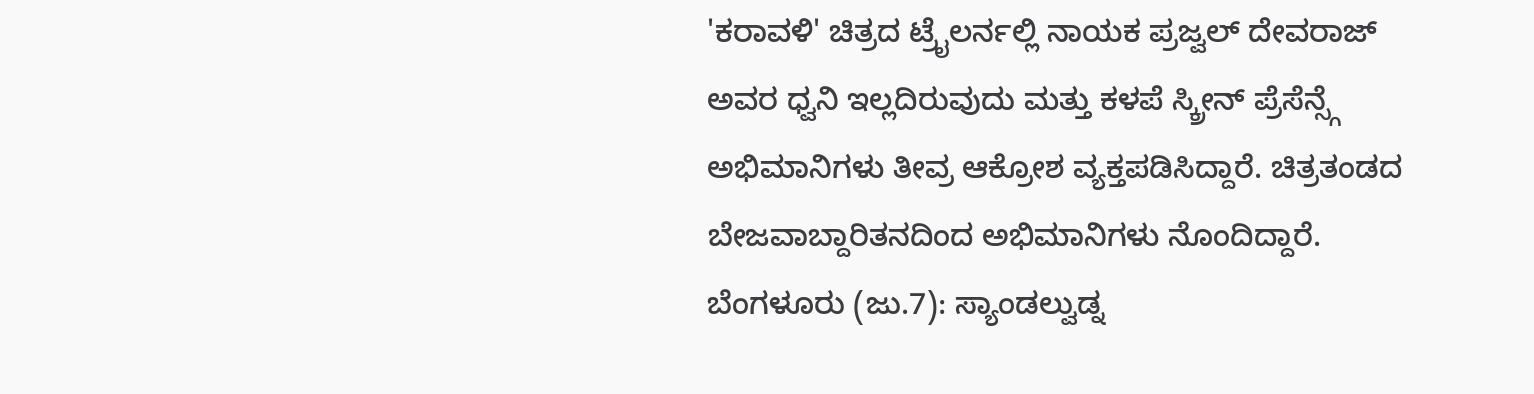'ಕರಾವಳಿ' ಚಿತ್ರದ ಟ್ರೈಲರ್ನಲ್ಲಿ ನಾಯಕ ಪ್ರಜ್ವಲ್ ದೇವರಾಜ್ ಅವರ ಧ್ವನಿ ಇಲ್ಲದಿರುವುದು ಮತ್ತು ಕಳಪೆ ಸ್ಕ್ರೀನ್ ಪ್ರೆಸೆನ್ಸ್ಗೆ ಅಭಿಮಾನಿಗಳು ತೀವ್ರ ಆಕ್ರೋಶ ವ್ಯಕ್ತಪಡಿಸಿದ್ದಾರೆ. ಚಿತ್ರತಂಡದ ಬೇಜವಾಬ್ದಾರಿತನದಿಂದ ಅಭಿಮಾನಿಗಳು ನೊಂದಿದ್ದಾರೆ.
ಬೆಂಗಳೂರು (ಜು.7): ಸ್ಯಾಂಡಲ್ವುಡ್ನ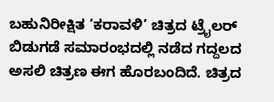ಬಹುನಿರೀಕ್ಷಿತ ‘ಕರಾವಳಿ’ ಚಿತ್ರದ ಟ್ರೈಲರ್ ಬಿಡುಗಡೆ ಸಮಾರಂಭದಲ್ಲಿ ನಡೆದ ಗದ್ದಲದ ಅಸಲಿ ಚಿತ್ರಣ ಈಗ ಹೊರಬಂದಿದೆ. ಚಿತ್ರದ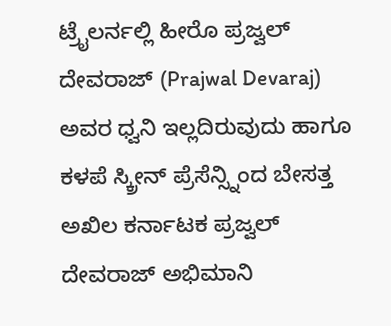ಟ್ರೈಲರ್ನಲ್ಲಿ ಹೀರೊ ಪ್ರಜ್ವಲ್ ದೇವರಾಜ್ (Prajwal Devaraj) ಅವರ ಧ್ವನಿ ಇಲ್ಲದಿರುವುದು ಹಾಗೂ ಕಳಪೆ ಸ್ಕ್ರೀನ್ ಪ್ರೆಸೆನ್ಸ್ನಿಂದ ಬೇಸತ್ತ ಅಖಿಲ ಕರ್ನಾಟಕ ಪ್ರಜ್ವಲ್ ದೇವರಾಜ್ ಅಭಿಮಾನಿ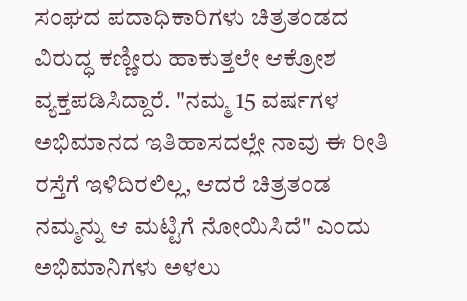ಸಂಘದ ಪದಾಧಿಕಾರಿಗಳು ಚಿತ್ರತಂಡದ ವಿರುದ್ಧ ಕಣ್ಣೀರು ಹಾಕುತ್ತಲೇ ಆಕ್ರೋಶ ವ್ಯಕ್ತಪಡಿಸಿದ್ದಾರೆ. "ನಮ್ಮ 15 ವರ್ಷಗಳ ಅಭಿಮಾನದ ಇತಿಹಾಸದಲ್ಲೇ ನಾವು ಈ ರೀತಿ ರಸ್ತೆಗೆ ಇಳಿದಿರಲಿಲ್ಲ, ಆದರೆ ಚಿತ್ರತಂಡ ನಮ್ಮನ್ನು ಆ ಮಟ್ಟಿಗೆ ನೋಯಿಸಿದೆ" ಎಂದು ಅಭಿಮಾನಿಗಳು ಅಳಲು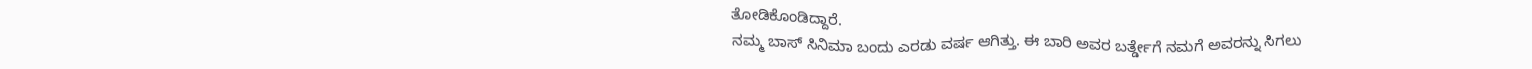ತೋಡಿಕೊಂಡಿದ್ದಾರೆ.
ನಮ್ಮ ಬಾಸ್ ಸಿನಿಮಾ ಬಂದು ಎರಡು ವರ್ಷ ಆಗಿತ್ತು. ಈ ಬಾರಿ ಅವರ ಬರ್ತ್ಡೇಗೆ ನಮಗೆ ಅವರನ್ನು ಸಿಗಲು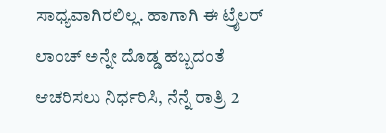ಸಾಧ್ಯವಾಗಿರಲಿಲ್ಲ. ಹಾಗಾಗಿ ಈ ಟ್ರೈಲರ್ ಲಾಂಚ್ ಅನ್ನೇ ದೊಡ್ಡ ಹಬ್ಬದಂತೆ ಆಚರಿಸಲು ನಿರ್ಧರಿಸಿ, ನೆನ್ನೆ ರಾತ್ರಿ 2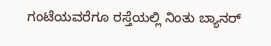ಗಂಟೆಯವರೆಗೂ ರಸ್ತೆಯಲ್ಲಿ ನಿಂತು ಬ್ಯಾನರ್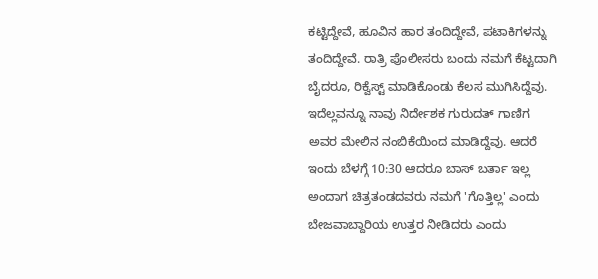ಕಟ್ಟಿದ್ದೇವೆ, ಹೂವಿನ ಹಾರ ತಂದಿದ್ದೇವೆ, ಪಟಾಕಿಗಳನ್ನು ತಂದಿದ್ದೇವೆ. ರಾತ್ರಿ ಪೊಲೀಸರು ಬಂದು ನಮಗೆ ಕೆಟ್ಟದಾಗಿ ಬೈದರೂ, ರಿಕ್ವೆಸ್ಟ್ ಮಾಡಿಕೊಂಡು ಕೆಲಸ ಮುಗಿಸಿದ್ದೆವು. ಇದೆಲ್ಲವನ್ನೂ ನಾವು ನಿರ್ದೇಶಕ ಗುರುದತ್ ಗಾಣಿಗ ಅವರ ಮೇಲಿನ ನಂಬಿಕೆಯಿಂದ ಮಾಡಿದ್ದೆವು. ಆದರೆ ಇಂದು ಬೆಳಗ್ಗೆ 10:30 ಆದರೂ ಬಾಸ್ ಬರ್ತಾ ಇಲ್ಲ ಅಂದಾಗ ಚಿತ್ರತಂಡದವರು ನಮಗೆ 'ಗೊತ್ತಿಲ್ಲ' ಎಂದು ಬೇಜವಾಬ್ದಾರಿಯ ಉತ್ತರ ನೀಡಿದರು ಎಂದು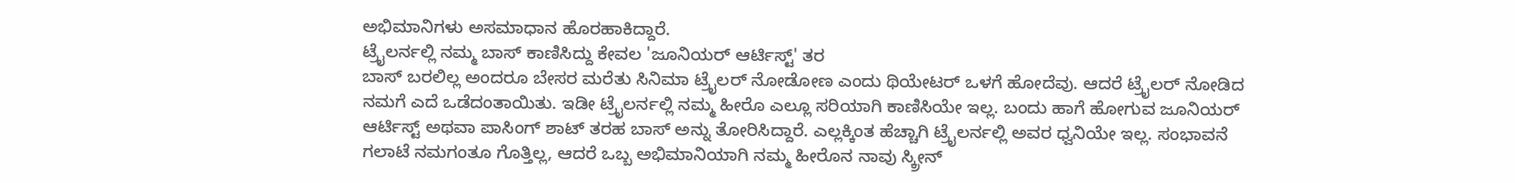ಅಭಿಮಾನಿಗಳು ಅಸಮಾಧಾನ ಹೊರಹಾಕಿದ್ದಾರೆ.
ಟ್ರೈಲರ್ನಲ್ಲಿ ನಮ್ಮ ಬಾಸ್ ಕಾಣಿಸಿದ್ದು ಕೇವಲ 'ಜೂನಿಯರ್ ಆರ್ಟಿಸ್ಟ್' ತರ
ಬಾಸ್ ಬರಲಿಲ್ಲ ಅಂದರೂ ಬೇಸರ ಮರೆತು ಸಿನಿಮಾ ಟ್ರೈಲರ್ ನೋಡೋಣ ಎಂದು ಥಿಯೇಟರ್ ಒಳಗೆ ಹೋದೆವು. ಆದರೆ ಟ್ರೈಲರ್ ನೋಡಿದ ನಮಗೆ ಎದೆ ಒಡೆದಂತಾಯಿತು. ಇಡೀ ಟ್ರೈಲರ್ನಲ್ಲಿ ನಮ್ಮ ಹೀರೊ ಎಲ್ಲೂ ಸರಿಯಾಗಿ ಕಾಣಿಸಿಯೇ ಇಲ್ಲ. ಬಂದು ಹಾಗೆ ಹೋಗುವ ಜೂನಿಯರ್ ಆರ್ಟಿಸ್ಟ್ ಅಥವಾ ಪಾಸಿಂಗ್ ಶಾಟ್ ತರಹ ಬಾಸ್ ಅನ್ನು ತೋರಿಸಿದ್ದಾರೆ. ಎಲ್ಲಕ್ಕಿಂತ ಹೆಚ್ಚಾಗಿ ಟ್ರೈಲರ್ನಲ್ಲಿ ಅವರ ಧ್ವನಿಯೇ ಇಲ್ಲ. ಸಂಭಾವನೆ ಗಲಾಟೆ ನಮಗಂತೂ ಗೊತ್ತಿಲ್ಲ, ಆದರೆ ಒಬ್ಬ ಅಭಿಮಾನಿಯಾಗಿ ನಮ್ಮ ಹೀರೊನ ನಾವು ಸ್ಕ್ರೀನ್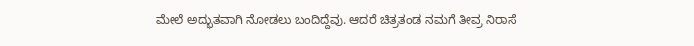ಮೇಲೆ ಅದ್ಭುತವಾಗಿ ನೋಡಲು ಬಂದಿದ್ದೆವು. ಆದರೆ ಚಿತ್ರತಂಡ ನಮಗೆ ತೀವ್ರ ನಿರಾಸೆ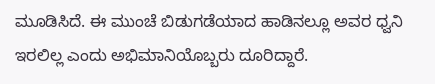ಮೂಡಿಸಿದೆ. ಈ ಮುಂಚೆ ಬಿಡುಗಡೆಯಾದ ಹಾಡಿನಲ್ಲೂ ಅವರ ಧ್ವನಿ ಇರಲಿಲ್ಲ ಎಂದು ಅಭಿಮಾನಿಯೊಬ್ಬರು ದೂರಿದ್ದಾರೆ.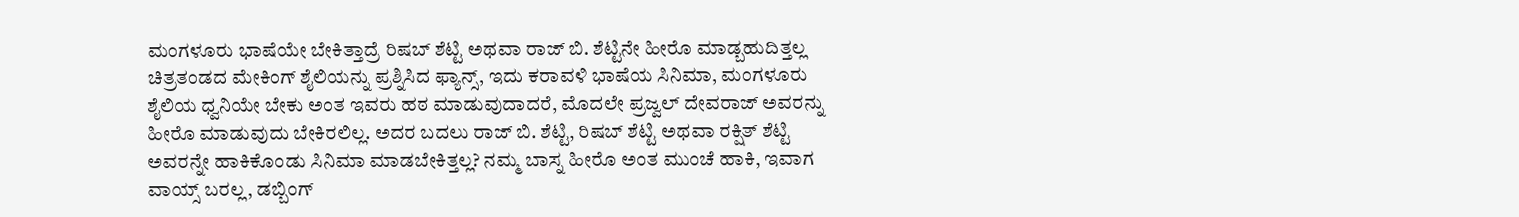ಮಂಗಳೂರು ಭಾಷೆಯೇ ಬೇಕಿತ್ತಾದ್ರೆ ರಿಷಬ್ ಶೆಟ್ಟಿ ಅಥವಾ ರಾಜ್ ಬಿ. ಶೆಟ್ಟಿನೇ ಹೀರೊ ಮಾಡ್ಬಹುದಿತ್ತಲ್ಲ
ಚಿತ್ರತಂಡದ ಮೇಕಿಂಗ್ ಶೈಲಿಯನ್ನು ಪ್ರಶ್ನಿಸಿದ ಫ್ಯಾನ್ಸ್, ಇದು ಕರಾವಳಿ ಭಾಷೆಯ ಸಿನಿಮಾ, ಮಂಗಳೂರು ಶೈಲಿಯ ಧ್ವನಿಯೇ ಬೇಕು ಅಂತ ಇವರು ಹಠ ಮಾಡುವುದಾದರೆ, ಮೊದಲೇ ಪ್ರಜ್ವಲ್ ದೇವರಾಜ್ ಅವರನ್ನು ಹೀರೊ ಮಾಡುವುದು ಬೇಕಿರಲಿಲ್ಲ. ಅದರ ಬದಲು ರಾಜ್ ಬಿ. ಶೆಟ್ಟಿ, ರಿಷಬ್ ಶೆಟ್ಟಿ ಅಥವಾ ರಕ್ಷಿತ್ ಶೆಟ್ಟಿ ಅವರನ್ನೇ ಹಾಕಿಕೊಂಡು ಸಿನಿಮಾ ಮಾಡಬೇಕಿತ್ತಲ್ಲ? ನಮ್ಮ ಬಾಸ್ನ ಹೀರೊ ಅಂತ ಮುಂಚೆ ಹಾಕಿ, ಇವಾಗ ವಾಯ್ಸ್ ಬರಲ್ಲ, ಡಬ್ಬಿಂಗ್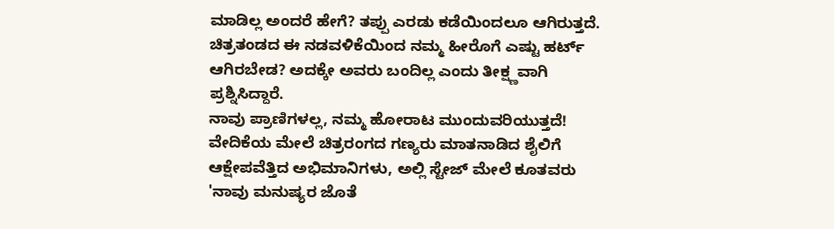ಮಾಡಿಲ್ಲ ಅಂದರೆ ಹೇಗೆ? ತಪ್ಪು ಎರಡು ಕಡೆಯಿಂದಲೂ ಆಗಿರುತ್ತದೆ. ಚಿತ್ರತಂಡದ ಈ ನಡವಳಿಕೆಯಿಂದ ನಮ್ಮ ಹೀರೊಗೆ ಎಷ್ಟು ಹರ್ಟ್ ಆಗಿರಬೇಡ? ಅದಕ್ಕೇ ಅವರು ಬಂದಿಲ್ಲ ಎಂದು ತೀಕ್ಷ್ಣವಾಗಿ ಪ್ರಶ್ನಿಸಿದ್ದಾರೆ.
ನಾವು ಪ್ರಾಣಿಗಳಲ್ಲ, ನಮ್ಮ ಹೋರಾಟ ಮುಂದುವರಿಯುತ್ತದೆ!
ವೇದಿಕೆಯ ಮೇಲೆ ಚಿತ್ರರಂಗದ ಗಣ್ಯರು ಮಾತನಾಡಿದ ಶೈಲಿಗೆ ಆಕ್ಷೇಪವೆತ್ತಿದ ಅಭಿಮಾನಿಗಳು, ಅಲ್ಲಿ ಸ್ಟೇಜ್ ಮೇಲೆ ಕೂತವರು 'ನಾವು ಮನುಷ್ಯರ ಜೊತೆ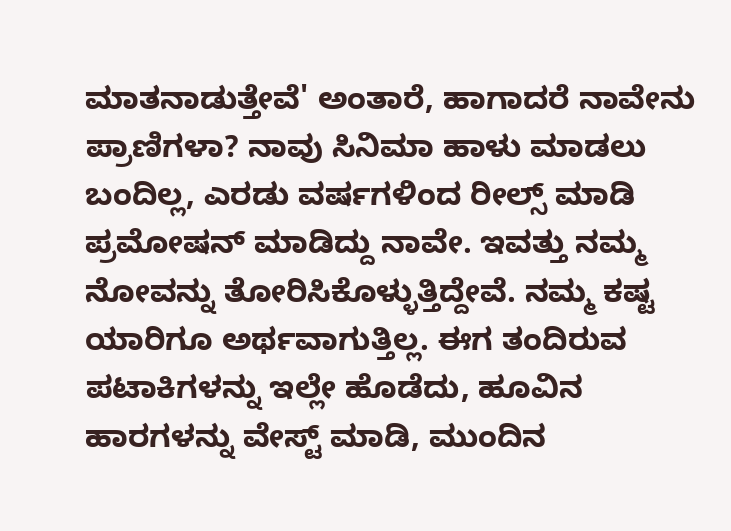ಮಾತನಾಡುತ್ತೇವೆ' ಅಂತಾರೆ, ಹಾಗಾದರೆ ನಾವೇನು ಪ್ರಾಣಿಗಳಾ? ನಾವು ಸಿನಿಮಾ ಹಾಳು ಮಾಡಲು ಬಂದಿಲ್ಲ, ಎರಡು ವರ್ಷಗಳಿಂದ ರೀಲ್ಸ್ ಮಾಡಿ ಪ್ರಮೋಷನ್ ಮಾಡಿದ್ದು ನಾವೇ. ಇವತ್ತು ನಮ್ಮ ನೋವನ್ನು ತೋರಿಸಿಕೊಳ್ಳುತ್ತಿದ್ದೇವೆ. ನಮ್ಮ ಕಷ್ಟ ಯಾರಿಗೂ ಅರ್ಥವಾಗುತ್ತಿಲ್ಲ. ಈಗ ತಂದಿರುವ ಪಟಾಕಿಗಳನ್ನು ಇಲ್ಲೇ ಹೊಡೆದು, ಹೂವಿನ ಹಾರಗಳನ್ನು ವೇಸ್ಟ್ ಮಾಡಿ, ಮುಂದಿನ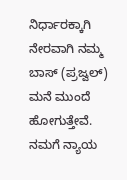ನಿರ್ಧಾರಕ್ಕಾಗಿ ನೇರವಾಗಿ ನಮ್ಮ ಬಾಸ್ (ಪ್ರಜ್ವಲ್) ಮನೆ ಮುಂದೆ ಹೋಗುತ್ತೇವೆ. ನಮಗೆ ನ್ಯಾಯ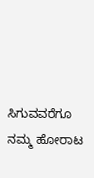ಸಿಗುವವರೆಗೂ ನಮ್ಮ ಹೋರಾಟ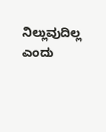ನಿಲ್ಲುವುದಿಲ್ಲ ಎಂದು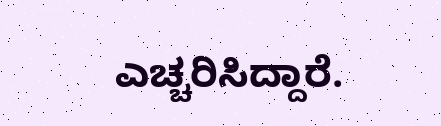ಎಚ್ಚರಿಸಿದ್ದಾರೆ.